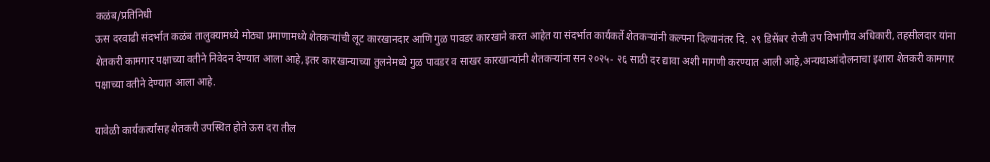कळंब/प्रतिनिधी
ऊस दरवाढी संदर्भात कळंब तालुक्यामध्ये मोठ्या प्रमाणामध्ये शेतकऱ्यांची लूट कारखानदार आणि गुळ पावडर कारखाने करत आहेत या संदर्भात कार्यकर्ते शेतकऱ्यांनी कल्पना दिल्यानंतर दि. २९ डिसेंबर रोजी उप विभागीय अधिकारी, तहसीलदार यांना शेतकरी कामगार पक्षाच्या वतीने निवेदन देण्यात आला आहे,इतर कारखान्याच्या तुलनेमध्ये गुळ पावडर व साखर कारखान्यांनी शेतकऱ्यांना सन २०२५- २६ साठी दर द्यावा अशी मागणी करण्यात आली आहे,अन्यथाआंदोलनाचा इशारा शेतकरी कामगार पक्षाच्या वतीने देण्यात आला आहे.

यावेळी कार्यकर्त्यांसह शेतकरी उपस्थित होते ऊस दरा तील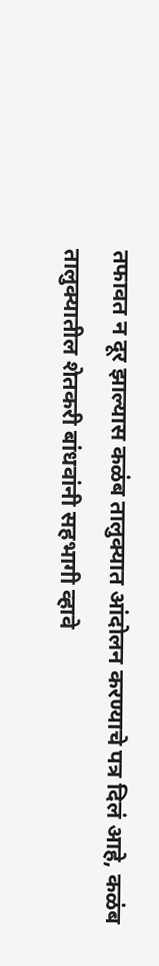तफावत न दूर झाल्यास कळंब तालुक्यात आंदोलन करण्याचे पत्र दिलं आहे, कळंब तालुक्यातील शेतकरी बांधवांनी सहभागी व्हावे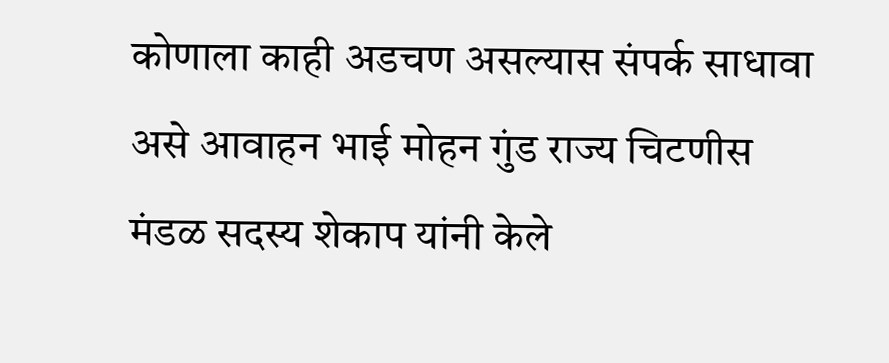कोणाला काही अडचण असल्यास संपर्क साधावा असे आवाहन भाई मोहन गुंड राज्य चिटणीस मंडळ सदस्य शेकाप यांनी केले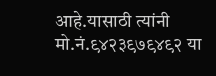आहे.यासाठी त्यांनी मो.नं.९४२३९७९४९२ या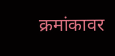क्रमांकावर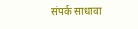संपर्क साधावा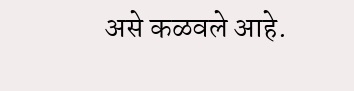असे कळवले आहे.